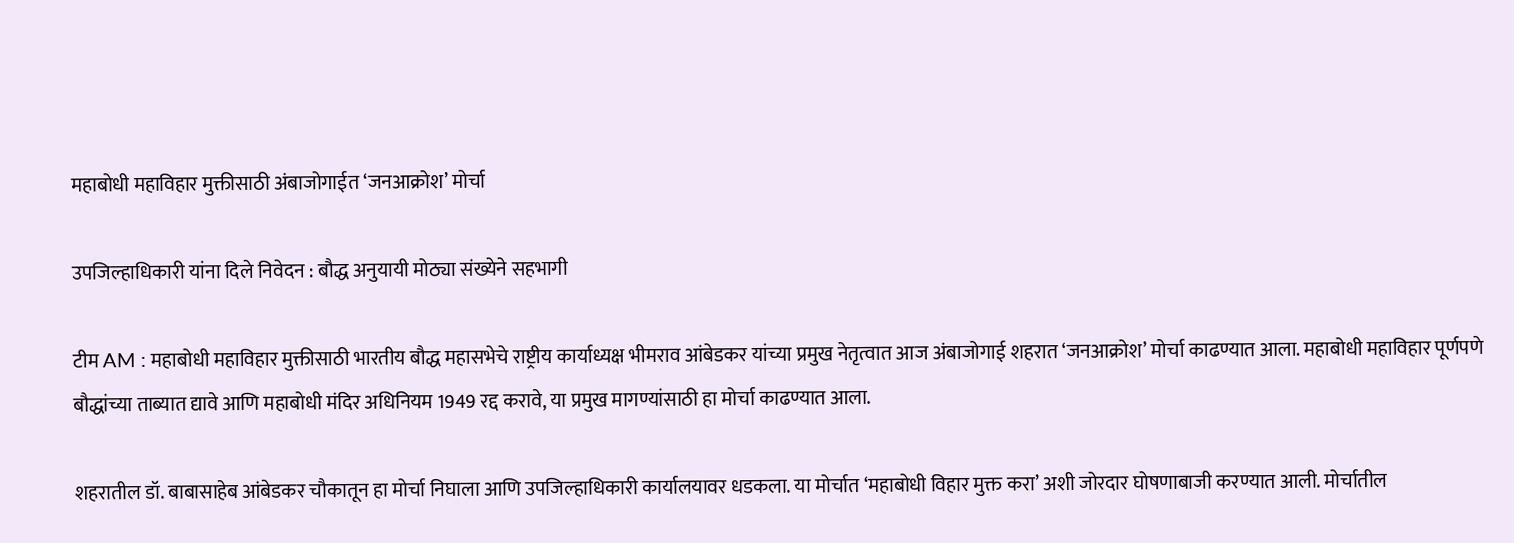महाबोधी महाविहार मुक्तीसाठी अंबाजोगाईत ‘जनआक्रोश’ मोर्चा

उपजिल्हाधिकारी यांना दिले निवेदन : बौद्ध अनुयायी मोठ्या संख्येने सहभागी

टीम AM : महाबोधी महाविहार मुक्तीसाठी भारतीय बौद्ध महासभेचे राष्ट्रीय कार्याध्यक्ष भीमराव आंबेडकर यांच्या प्रमुख नेतृत्वात आज अंबाजोगाई शहरात ‘जनआक्रोश’ मोर्चा काढण्यात आला. महाबोधी महाविहार पूर्णपणे बौद्धांच्या ताब्यात द्यावे आणि महाबोधी मंदिर अधिनियम 1949 रद्द करावे, या प्रमुख मागण्यांसाठी हा मोर्चा काढण्यात आला.

शहरातील डॉ. बाबासाहेब आंबेडकर चौकातून हा मोर्चा निघाला आणि उपजिल्हाधिकारी कार्यालयावर धडकला. या मोर्चात ‘महाबोधी विहार मुक्त‌ करा’ अशी जोरदार घोषणाबाजी करण्यात आली. मोर्चातील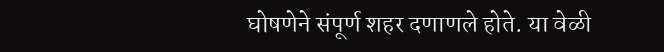घोषणेने संपूर्ण शहर दणाणले होते. या वेळी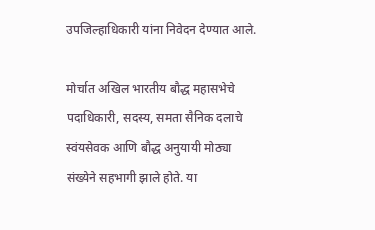उपजिल्हाधिकारी यांना निवेदन ‌देण्यात ‌आले.

मोर्चात अखिल भारतीय बौद्ध महासभेचे पदाधिकारी, सदस्य, समता सैनिक दलाचे स्वंयसेवक आणि बौद्ध अनुयायी मोठ्या संख्येने सहभागी झाले होते. या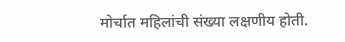मोर्चात महिलांची संख्या लक्षणीय होती.